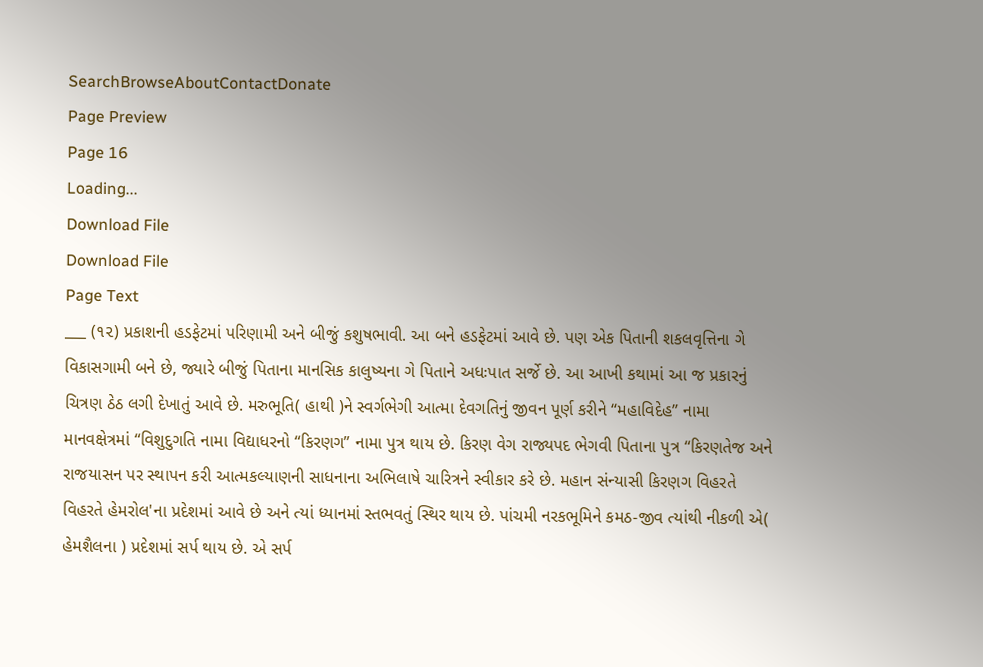SearchBrowseAboutContactDonate
Page Preview
Page 16
Loading...
Download File
Download File
Page Text
___ (૧૨) પ્રકાશની હડફેટમાં પરિણામી અને બીજું કશુષભાવી. આ બને હડફેટમાં આવે છે. પણ એક પિતાની શકલવૃત્તિના ગે વિકાસગામી બને છે, જ્યારે બીજું પિતાના માનસિક કાલુષ્યના ગે પિતાને અધઃપાત સર્જે છે. આ આખી કથામાં આ જ પ્રકારનું ચિત્રણ ઠેઠ લગી દેખાતું આવે છે. મરુભૂતિ( હાથી )ને સ્વર્ગભેગી આત્મા દેવગતિનું જીવન પૂર્ણ કરીને “મહાવિદેહ” નામા માનવક્ષેત્રમાં “વિશુદુગતિ નામા વિદ્યાધરનો “કિરણગ” નામા પુત્ર થાય છે. કિરણ વેગ રાજ્યપદ ભેગવી પિતાના પુત્ર “કિરણતેજ અને રાજયાસન પર સ્થાપન કરી આત્મકલ્યાણની સાધનાના અભિલાષે ચારિત્રને સ્વીકાર કરે છે. મહાન સંન્યાસી કિરણગ વિહરતે વિહરતે હેમરોલ'ના પ્રદેશમાં આવે છે અને ત્યાં ધ્યાનમાં સ્તભવતું સ્થિર થાય છે. પાંચમી નરકભૂમિને કમઠ-જીવ ત્યાંથી નીકળી એ( હેમશૈલના ) પ્રદેશમાં સર્પ થાય છે. એ સર્પ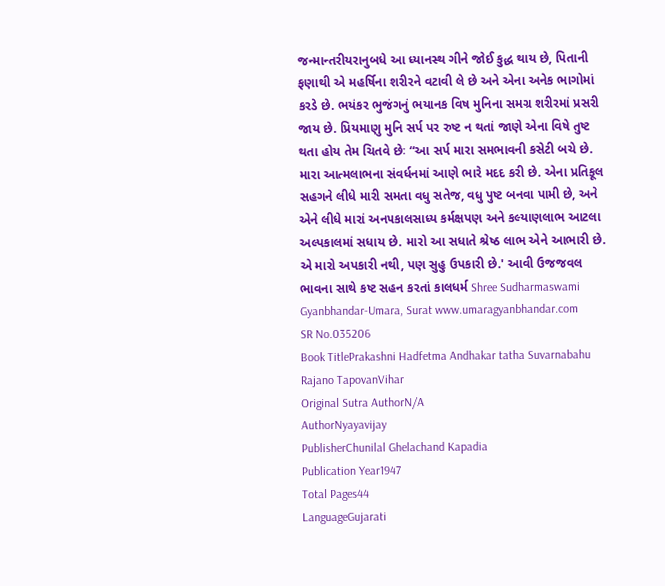જન્માન્તરીયરાનુબધે આ ધ્યાનસ્થ ગીને જોઈ કુદ્ધ થાય છે, પિતાની ફણાથી એ મહર્ષિના શરીરને વટાવી લે છે અને એના અનેક ભાગોમાં કરડે છે. ભયંકર ભુજંગનું ભયાનક વિષ મુનિના સમગ્ર શરીરમાં પ્રસરી જાય છે. પ્રિયમાણુ મુનિ સર્પ પર રુષ્ટ ન થતાં જાણે એના વિષે તુષ્ટ થતા હોય તેમ ચિતવે છેઃ “આ સર્પ મારા સમભાવની કસેટી બચે છે. મારા આત્મલાભના સંવર્ધનમાં આણે ભારે મદદ કરી છે. એના પ્રતિકૂલ સહગને લીધે મારી સમતા વધુ સતેજ, વધુ પુષ્ટ બનવા પામી છે, અને એને લીધે મારાં અન૫કાલસાધ્ય કર્મક્ષપણ અને કલ્યાણલાભ આટલા અલ્પકાલમાં સધાય છે. મારો આ સધાતે શ્રેષ્ઠ લાભ એને આભારી છે. એ મારો અપકારી નથી, પણ સુહુ ઉપકારી છે.' આવી ઉજજવલ ભાવના સાથે કષ્ટ સહન કરતાં કાલધર્મ Shree Sudharmaswami Gyanbhandar-Umara, Surat www.umaragyanbhandar.com
SR No.035206
Book TitlePrakashni Hadfetma Andhakar tatha Suvarnabahu Rajano TapovanVihar
Original Sutra AuthorN/A
AuthorNyayavijay
PublisherChunilal Ghelachand Kapadia
Publication Year1947
Total Pages44
LanguageGujarati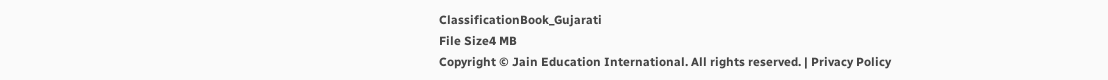ClassificationBook_Gujarati
File Size4 MB
Copyright © Jain Education International. All rights reserved. | Privacy Policy